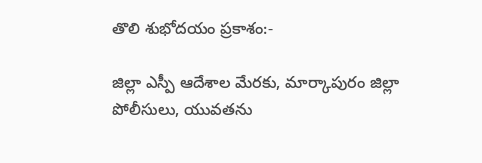తొలి శుభోదయం ప్రకాశం:-

జిల్లా ఎస్పీ ఆదేశాల మేరకు, మార్కాపురం జిల్లా పోలీసులు, యువతను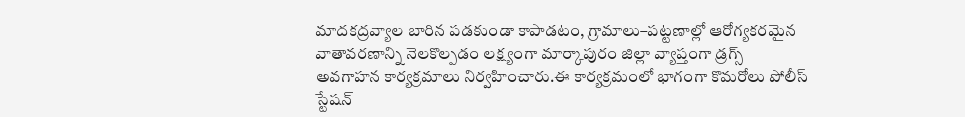మాదకద్రవ్యాల బారిన పడకుండా కాపాడటం, గ్రామాలు–పట్టణాల్లో ఆరోగ్యకరమైన వాతావరణాన్ని నెలకొల్పడం లక్ష్యంగా మార్కాపురం జిల్లా వ్యాప్తంగా డ్రగ్స్ అవగాహన కార్యక్రమాలు నిర్వహించారు.ఈ కార్యక్రమంలో భాగంగా కొమరోలు పోలీస్ స్టేషన్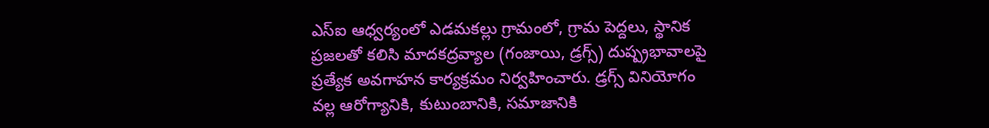ఎస్ఐ ఆధ్వర్యంలో ఎడమకల్లు గ్రామంలో, గ్రామ పెద్దలు, స్థానిక ప్రజలతో కలిసి మాదకద్రవ్యాల (గంజాయి, డ్రగ్స్) దుష్ప్రభావాలపై ప్రత్యేక అవగాహన కార్యక్రమం నిర్వహించారు. డ్రగ్స్ వినియోగం వల్ల ఆరోగ్యానికి, కుటుంబానికి, సమాజానికి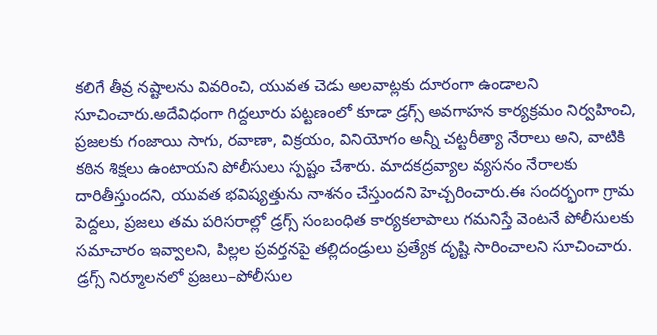కలిగే తీవ్ర నష్టాలను వివరించి, యువత చెడు అలవాట్లకు దూరంగా ఉండాలని సూచించారు.అదేవిధంగా గిద్దలూరు పట్టణంలో కూడా డ్రగ్స్ అవగాహన కార్యక్రమం నిర్వహించి, ప్రజలకు గంజాయి సాగు, రవాణా, విక్రయం, వినియోగం అన్నీ చట్టరీత్యా నేరాలు అని, వాటికి కఠిన శిక్షలు ఉంటాయని పోలీసులు స్పష్టం చేశారు. మాదకద్రవ్యాల వ్యసనం నేరాలకు దారితీస్తుందని, యువత భవిష్యత్తును నాశనం చేస్తుందని హెచ్చరించారు.ఈ సందర్భంగా గ్రామ పెద్దలు, ప్రజలు తమ పరిసరాల్లో డ్రగ్స్ సంబంధిత కార్యకలాపాలు గమనిస్తే వెంటనే పోలీసులకు సమాచారం ఇవ్వాలని, పిల్లల ప్రవర్తనపై తల్లిదండ్రులు ప్రత్యేక దృష్టి సారించాలని సూచించారు. డ్రగ్స్ నిర్మూలనలో ప్రజలు–పోలీసుల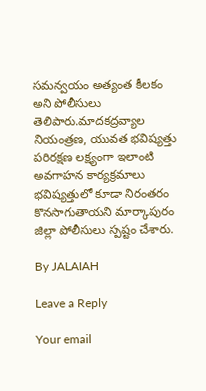సమన్వయం అత్యంత కీలకం అని పోలీసులు తెలిపారు.మాదకద్రవ్యాల నియంత్రణ, యువత భవిష్యత్తు పరిరక్షణ లక్ష్యంగా ఇలాంటి అవగాహన కార్యక్రమాలు భవిష్యత్తులో కూడా నిరంతరం కొనసాగుతాయని మార్కాపురం జిల్లా పోలీసులు స్పష్టం చేశారు.

By JALAIAH

Leave a Reply

Your email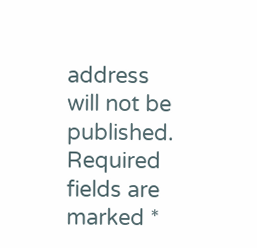address will not be published. Required fields are marked *